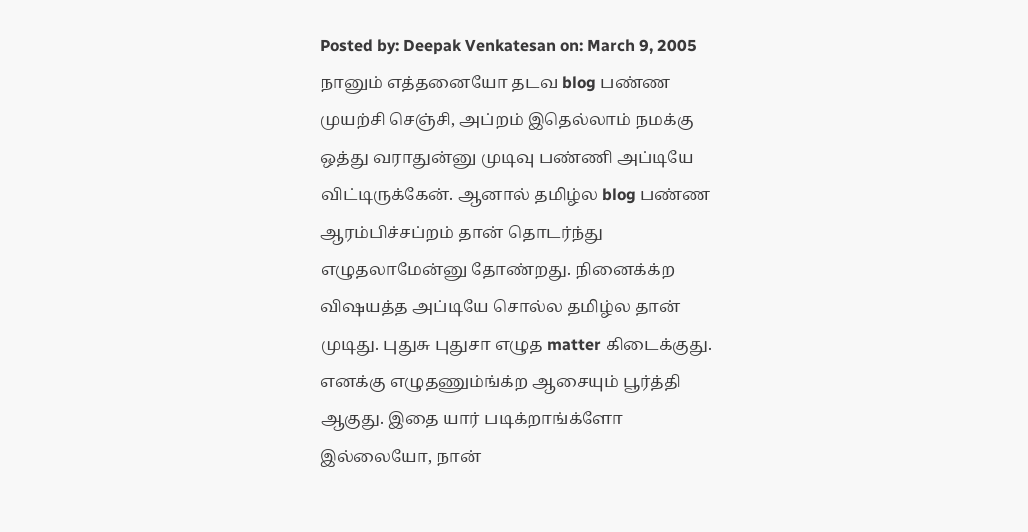Posted by: Deepak Venkatesan on: March 9, 2005
நானும் எத்தனையோ தடவ blog பண்ண முயற்சி செஞ்சி, அப்றம் இதெல்லாம் நமக்கு ஒத்து வராதுன்னு முடிவு பண்ணி அப்டியே விட்டிருக்கேன். ஆனால் தமிழ்ல blog பண்ண ஆரம்பிச்சப்றம் தான் தொடர்ந்து எழுதலாமேன்னு தோண்றது. நினைக்க்ற விஷயத்த அப்டியே சொல்ல தமிழ்ல தான் முடிது. புதுசு புதுசா எழுத matter கிடைக்குது. எனக்கு எழுதணும்ங்க்ற ஆசையும் பூர்த்தி ஆகுது. இதை யார் படிக்றாங்க்ளோ இல்லையோ, நான்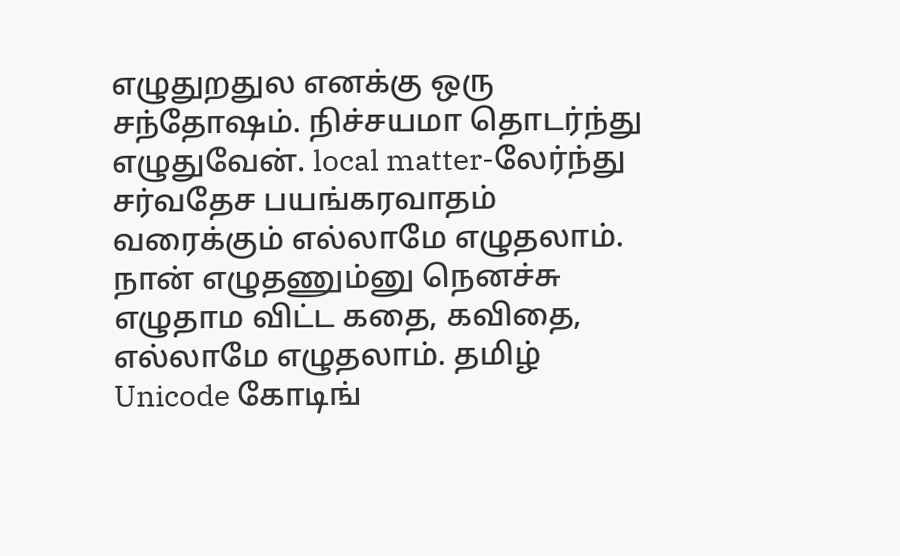எழுதுறதுல எனக்கு ஒரு சந்தோஷம். நிச்சயமா தொடர்ந்து எழுதுவேன். local matter-லேர்ந்து சர்வதேச பயங்கரவாதம் வரைக்கும் எல்லாமே எழுதலாம். நான் எழுதணும்னு நெனச்சு எழுதாம விட்ட கதை, கவிதை, எல்லாமே எழுதலாம். தமிழ் Unicode கோடிங்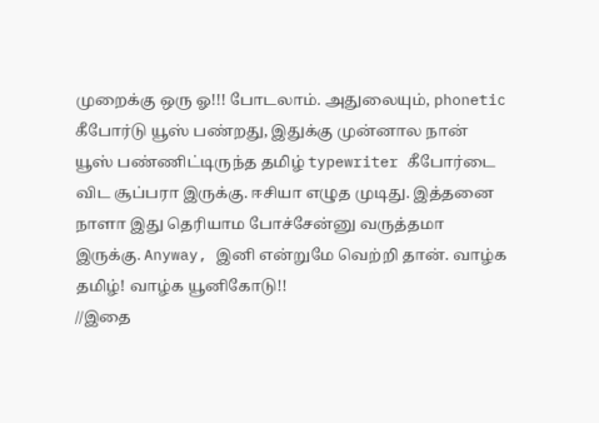முறைக்கு ஒரு ஓ!!! போடலாம். அதுலையும், phonetic கீபோர்டு யூஸ் பண்றது, இதுக்கு முன்னால நான் யூஸ் பண்ணிட்டிருந்த தமிழ் typewriter கீபோர்டை விட சூப்பரா இருக்கு. ஈசியா எழுத முடிது. இத்தனை நாளா இது தெரியாம போச்சேன்னு வருத்தமா இருக்கு. Anyway, இனி என்றுமே வெற்றி தான். வாழ்க தமிழ்! வாழ்க யூனிகோடு!!
//இதை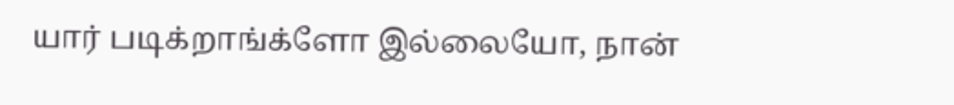யார் படிக்றாங்க்ளோ இல்லையோ, நான்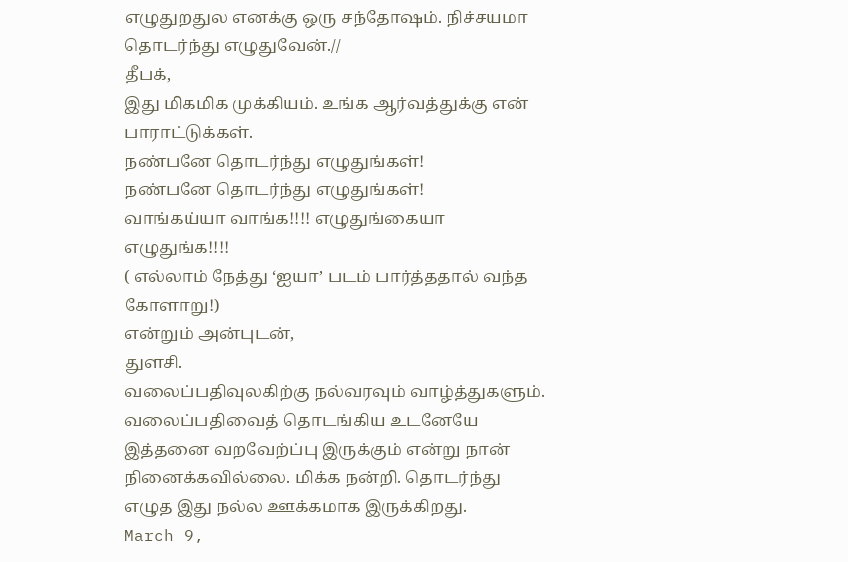எழுதுறதுல எனக்கு ஒரு சந்தோஷம். நிச்சயமா தொடர்ந்து எழுதுவேன்.//
தீபக்,
இது மிகமிக முக்கியம். உங்க ஆர்வத்துக்கு என் பாராட்டுக்கள்.
நண்பனே தொடர்ந்து எழுதுங்கள்!
நண்பனே தொடர்ந்து எழுதுங்கள்!
வாங்கய்யா வாங்க!!!! எழுதுங்கையா எழுதுங்க!!!!
( எல்லாம் நேத்து ‘ஐயா’ படம் பார்த்ததால் வந்த கோளாறு!)
என்றும் அன்புடன்,
துளசி.
வலைப்பதிவுலகிற்கு நல்வரவும் வாழ்த்துகளும்.
வலைப்பதிவைத் தொடங்கிய உடனேயே இத்தனை வறவேற்ப்பு இருக்கும் என்று நான் நினைக்கவில்லை. மிக்க நன்றி. தொடர்ந்து எழுத இது நல்ல ஊக்கமாக இருக்கிறது.
March 9,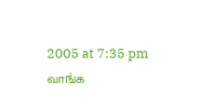2005 at 7:35 pm
வாங்க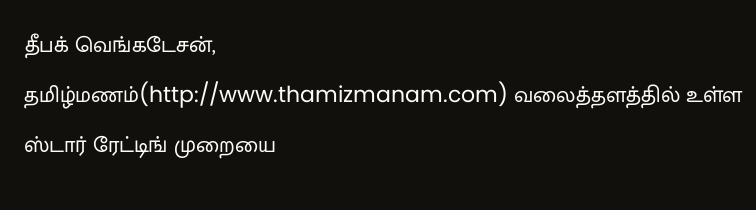தீபக் வெங்கடேசன்,
தமிழ்மணம்(http://www.thamizmanam.com) வலைத்தளத்தில் உள்ள ஸ்டார் ரேட்டிங் முறையை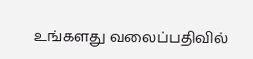உங்களது வலைப்பதிவில்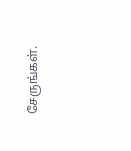சேருங்கள்.